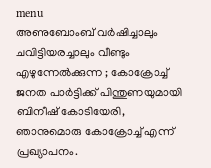menu
അണുബോംബ് വര്‍ഷിച്ചാലും ചവിട്ടിയരച്ചാലും വീണ്ടും എഴുന്നേല്‍ക്കുന്ന ; കോക്രോച്ച്‌ ജനത പാര്‍ട്ടിക്ക് പിന്തുണയുമായി ബിനീഷ് കോടിയേരി, ഞാനുമൊരു കോക്രോച്ച്‌ എന്ന് പ്രഖ്യാപനം.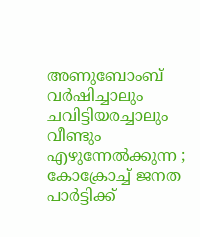അണുബോംബ് വര്‍ഷിച്ചാലും ചവിട്ടിയരച്ചാലും വീണ്ടും എഴുന്നേല്‍ക്കുന്ന ; കോക്രോച്ച്‌ ജനത പാര്‍ട്ടിക്ക്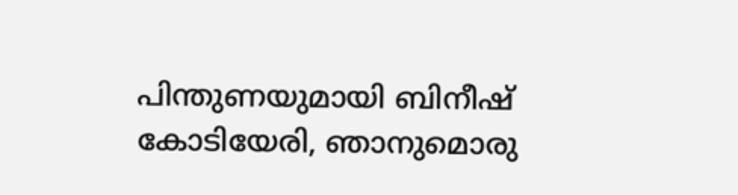പിന്തുണയുമായി ബിനീഷ് കോടിയേരി, ഞാനുമൊരു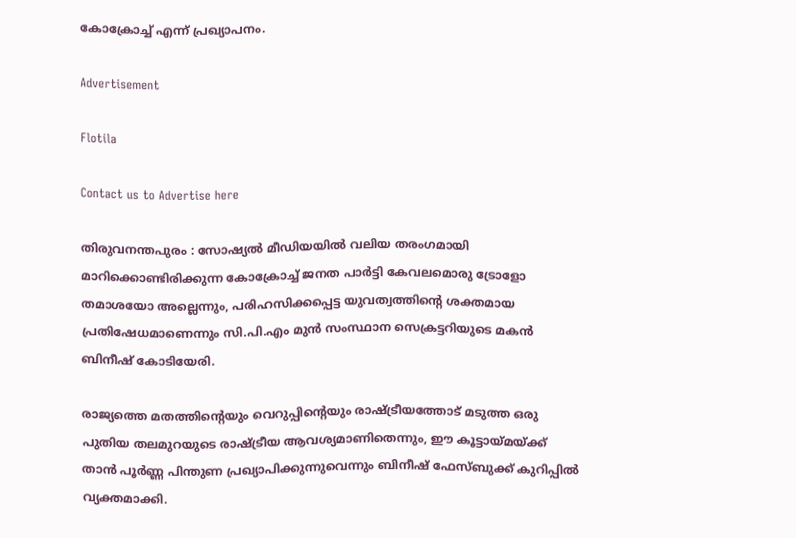കോക്രോച്ച്‌ എന്ന് പ്രഖ്യാപനം.

Advertisement

Flotila

Contact us to Advertise here

തിരുവനന്തപുരം : സോഷ്യല്‍ മീഡിയയില്‍ വലിയ തരംഗമായി മാറിക്കൊണ്ടിരിക്കുന്ന കോക്രോച്ച്‌ ജനത പാർട്ടി കേവലമൊരു ട്രോളോ തമാശയോ അല്ലെന്നും, പരിഹസിക്കപ്പെട്ട യുവത്വത്തിന്റെ ശക്തമായ പ്രതിഷേധമാണെന്നും സി.പി.എം മുൻ സംസ്ഥാന സെക്രട്ടറിയുടെ മകൻ ബിനീഷ് കോടിയേരി.

രാജ്യത്തെ മതത്തിന്റെയും വെറുപ്പിന്റെയും രാഷ്ട്രീയത്തോട് മടുത്ത ഒരു പുതിയ തലമുറയുടെ രാഷ്ട്രീയ ആവശ്യമാണിതെന്നും, ഈ കൂട്ടായ്മയ്ക്ക് താൻ പൂർണ്ണ പിന്തുണ പ്രഖ്യാപിക്കുന്നുവെന്നും ബിനീഷ് ഫേസ്ബുക്ക് കുറിപ്പില്‍ വ്യക്തമാക്കി.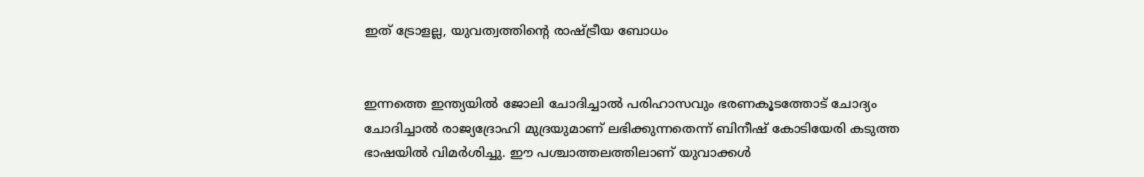ഇത് ട്രോളല്ല, യുവത്വത്തിന്റെ രാഷ്ട്രീയ ബോധം


ഇന്നത്തെ ഇന്ത്യയില്‍ ജോലി ചോദിച്ചാല്‍ പരിഹാസവും ഭരണകൂടത്തോട് ചോദ്യം ചോദിച്ചാല്‍ രാജ്യദ്രോഹി മുദ്രയുമാണ് ലഭിക്കുന്നതെന്ന് ബിനീഷ് കോടിയേരി കടുത്ത ഭാഷയില്‍ വിമർശിച്ചു. ഈ പശ്ചാത്തലത്തിലാണ് യുവാക്കള്‍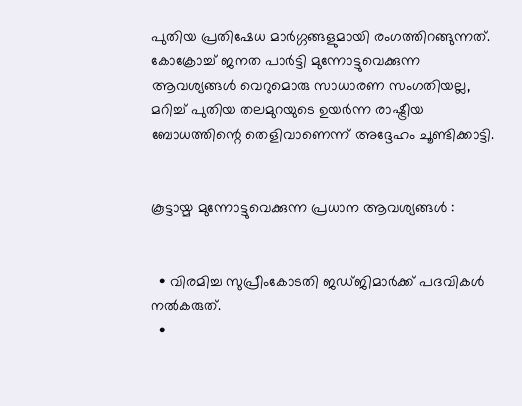പുതിയ പ്രതിഷേധ മാർഗ്ഗങ്ങളുമായി രംഗത്തിറങ്ങുന്നത്. കോക്രോച്ച്‌ ജനത പാർട്ടി മുന്നോട്ടുവെക്കുന്ന ആവശ്യങ്ങള്‍ വെറുമൊരു സാധാരണ സംഗതിയല്ല, മറിച്ച്‌ പുതിയ തലമുറയുടെ ഉയർന്ന രാഷ്ട്രീയ ബോധത്തിന്റെ തെളിവാണെന്ന് അദ്ദേഹം ചൂണ്ടിക്കാട്ടി.


കൂട്ടായ്മ മുന്നോട്ടുവെക്കുന്ന പ്രധാന ആവശ്യങ്ങള്‍ :


  • വിരമിച്ച സുപ്രീംകോടതി ജഡ്ജിമാർക്ക് പദവികള്‍ നല്‍കരുത്.
  •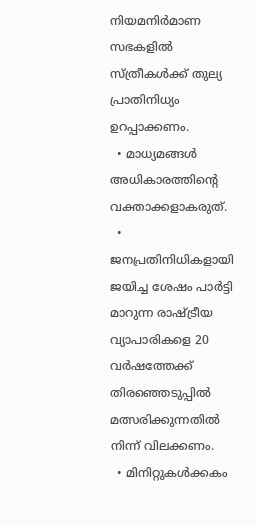നിയമനിർമാണ സഭകളില്‍ സ്ത്രീകള്‍ക്ക് തുല്യ പ്രാതിനിധ്യം ഉറപ്പാക്കണം.
  • മാധ്യമങ്ങള്‍ അധികാരത്തിന്റെ വക്താക്കളാകരുത്.
  • ജനപ്രതിനിധികളായി ജയിച്ച ശേഷം പാർട്ടി മാറുന്ന രാഷ്ട്രീയ വ്യാപാരികളെ 20 വർഷത്തേക്ക് തിരഞ്ഞെടുപ്പില്‍ മത്സരിക്കുന്നതില്‍ നിന്ന് വിലക്കണം.
  • മിനിറ്റുകള്‍ക്കകം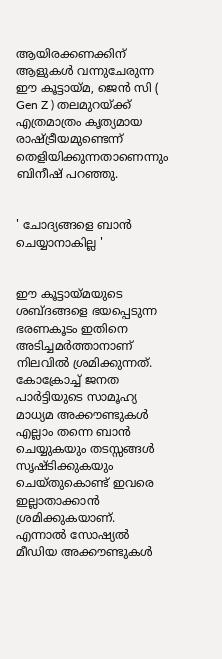ആയിരക്കണക്കിന് ആളുകള്‍ വന്നുചേരുന്ന ഈ കൂട്ടായ്മ, ജെൻ സി ( Gen Z ) തലമുറയ്ക്ക് എത്രമാത്രം കൃത്യമായ രാഷ്ട്രീയമുണ്ടെന്ന് തെളിയിക്കുന്നതാണെന്നും ബിനീഷ് പറഞ്ഞു.


' ചോദ്യങ്ങളെ ബാൻ ചെയ്യാനാകില്ല '


ഈ കൂട്ടായ്മയുടെ ശബ്ദങ്ങളെ ഭയപ്പെടുന്ന ഭരണകൂടം ഇതിനെ അടിച്ചമർത്താനാണ് നിലവില്‍ ശ്രമിക്കുന്നത്. കോക്രോച്ച്‌ ജനത പാർട്ടിയുടെ സാമൂഹ്യ മാധ്യമ അക്കൗണ്ടുകള്‍ എല്ലാം തന്നെ ബാൻ ചെയ്യുകയും തടസ്സങ്ങള്‍ സൃഷ്ടിക്കുകയും ചെയ്തുകൊണ്ട് ഇവരെ ഇല്ലാതാക്കാൻ ശ്രമിക്കുകയാണ്. എന്നാല്‍ സോഷ്യല്‍ മീഡിയ അക്കൗണ്ടുകള്‍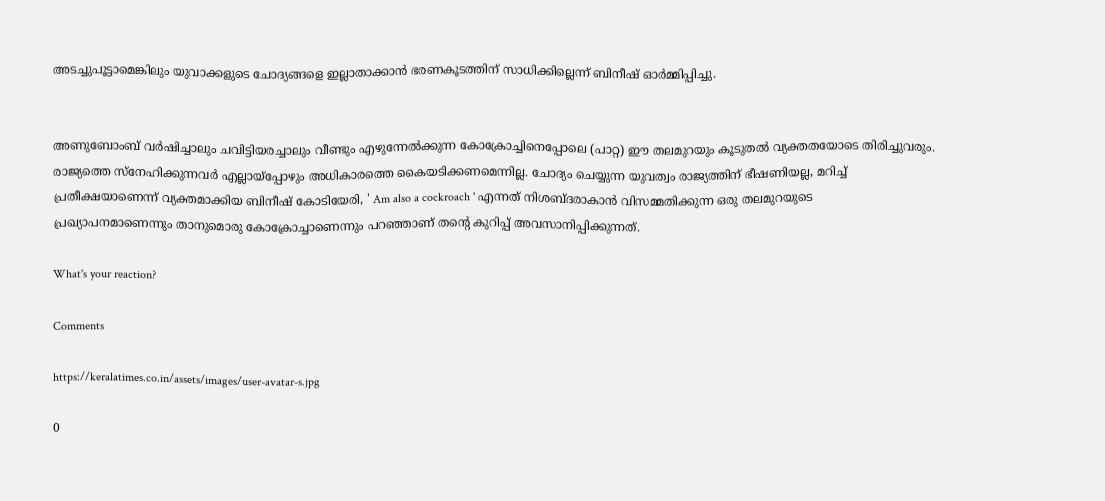അടച്ചുപൂട്ടാമെങ്കിലും യുവാക്കളുടെ ചോദ്യങ്ങളെ ഇല്ലാതാക്കാൻ ഭരണകൂടത്തിന് സാധിക്കില്ലെന്ന് ബിനീഷ് ഓർമ്മിപ്പിച്ചു.


അണുബോംബ് വർഷിച്ചാലും ചവിട്ടിയരച്ചാലും വീണ്ടും എഴുന്നേല്‍ക്കുന്ന കോക്രോച്ചിനെപ്പോലെ (പാറ്റ) ഈ തലമുറയും കൂടുതല്‍ വ്യക്തതയോടെ തിരിച്ചുവരും. രാജ്യത്തെ സ്നേഹിക്കുന്നവർ എല്ലായ്പ്പോഴും അധികാരത്തെ കൈയടിക്കണമെന്നില്ല. ചോദ്യം ചെയ്യുന്ന യുവത്വം രാജ്യത്തിന് ഭീഷണിയല്ല, മറിച്ച്‌ പ്രതീക്ഷയാണെന്ന് വ്യക്തമാക്കിയ ബിനീഷ് കോടിയേരി, ' Am also a cockroach ' എന്നത് നിശബ്ദരാകാൻ വിസമ്മതിക്കുന്ന ഒരു തലമുറയുടെ പ്രഖ്യാപനമാണെന്നും താനുമൊരു കോക്രോച്ചാണെന്നും പറഞ്ഞാണ് തന്റെ കുറിപ്പ് അവസാനിപ്പിക്കുന്നത്.

What's your reaction?

Comments

https://keralatimes.co.in/assets/images/user-avatar-s.jpg

0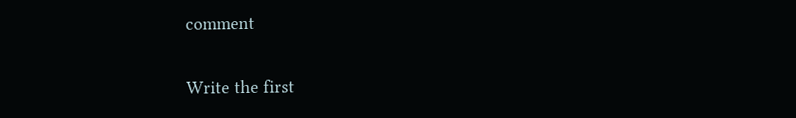comment

Write the first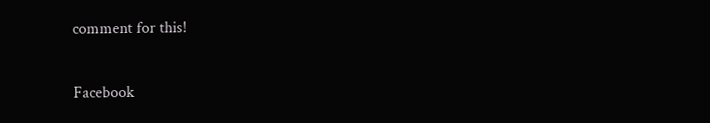comment for this!

Facebook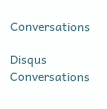Conversations

Disqus Conversations